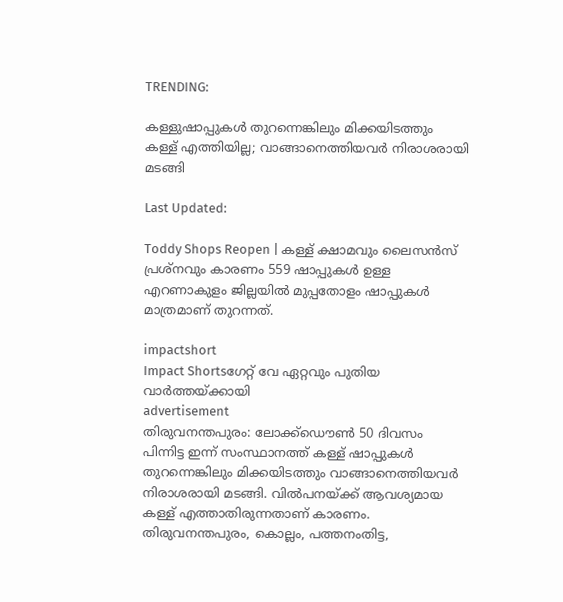TRENDING:

കള്ളുഷാപ്പുകൾ തുറന്നെങ്കിലും മിക്കയിടത്തും കള്ള് എത്തിയില്ല; വാങ്ങാനെത്തിയവർ നിരാശരായി മടങ്ങി

Last Updated:

Toddy Shops Reopen | കള്ള് ക്ഷാമവും ലൈസൻസ് പ്രശ്നവും കാരണം 559 ഷാപ്പുകൾ ഉള്ള എറണാകുളം ജില്ലയിൽ മുപ്പതോളം ഷാപ്പുകൾ മാത്രമാണ് തുറന്നത്.

impactshort
Impact Shortsഗേറ്റ് വേ ഏറ്റവും പുതിയ വാർത്തയ്ക്കായി
advertisement
തിരുവനന്തപുരം: ലോക്ക്ഡൌൺ 50 ദിവസം പിന്നിട്ട ഇന്ന് സംസ്ഥാനത്ത് കള്ള് ഷാപ്പുകൾ തുറന്നെങ്കിലും മിക്കയിടത്തും വാങ്ങാനെത്തിയവർ നിരാശരായി മടങ്ങി. വിൽപനയ്ക്ക് ആവശ്യമായ കള്ള് എത്താതിരുന്നതാണ് കാരണം. തിരുവനന്തപുരം, കൊല്ലം, പത്തനംതിട്ട,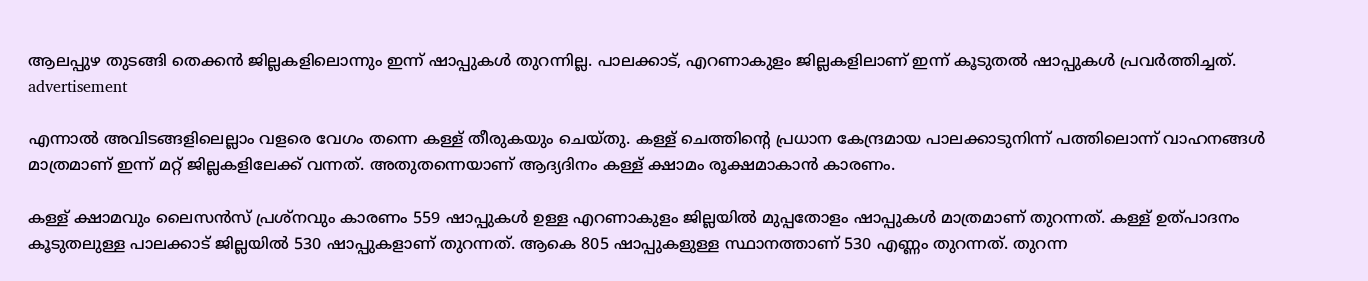ആലപ്പുഴ തുടങ്ങി തെക്കൻ ജില്ലകളിലൊന്നും ഇന്ന് ഷാപ്പുകൾ തുറന്നില്ല. പാലക്കാട്, എറണാകുളം ജില്ലകളിലാണ് ഇന്ന് കൂടുതൽ ഷാപ്പുകൾ പ്രവർത്തിച്ചത്.
advertisement

എന്നാൽ അവിടങ്ങളിലെല്ലാം വളരെ വേഗം തന്നെ കള്ള് തീരുകയും ചെയ്തു. കള്ള് ചെത്തിന്‍റെ പ്രധാന കേന്ദ്രമായ പാലക്കാടുനിന്ന് പത്തിലൊന്ന് വാഹനങ്ങൾ മാത്രമാണ് ഇന്ന് മറ്റ് ജില്ലകളിലേക്ക് വന്നത്. അതുതന്നെയാണ് ആദ്യദിനം കള്ള് ക്ഷാമം രൂക്ഷമാകാൻ കാരണം.

കള്ള് ക്ഷാമവും ലൈസൻസ് പ്രശ്നവും കാരണം 559 ഷാപ്പുകൾ ഉള്ള എറണാകുളം ജില്ലയിൽ മുപ്പതോളം ഷാപ്പുകൾ മാത്രമാണ് തുറന്നത്. കള്ള് ഉത്പാദനം കൂടുതലുള്ള പാലക്കാട് ജില്ലയിൽ 530 ഷാപ്പുകളാണ് തുറന്നത്. ആകെ 805 ഷാപ്പുകളുള്ള സ്ഥാനത്താണ് 530 എണ്ണം തുറന്നത്. തുറന്ന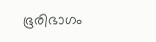ഭൂരിഭാഗം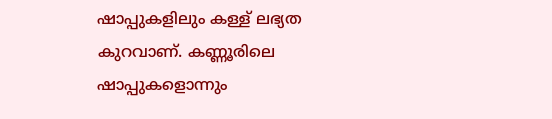ഷാപ്പുകളിലും കള്ള് ലഭ്യത കുറവാണ്. കണ്ണൂരിലെ ഷാപ്പുകളൊന്നും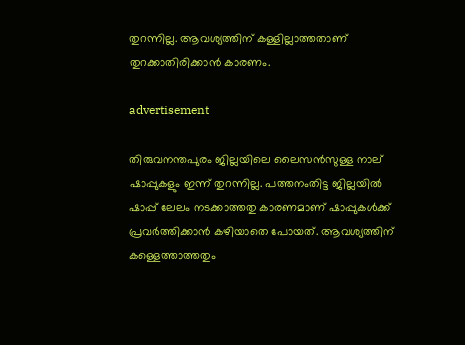തുറന്നില്ല. ആവശ്യത്തിന് കള്ളില്ലാത്തതാണ് തുറക്കാതിരിക്കാൻ കാരണം.

advertisement

തിരുവനന്തപുരം ജില്ലയിലെ ലൈസൻസുള്ള നാല് ഷാപ്പുകളും ഇന്ന് തുറന്നില്ല. പത്തനംതിട്ട ജില്ലയിൽ ഷാപ്പ് ലേലം നടക്കാത്തതു കാരണമാണ് ഷാപ്പുകൾക്ക് പ്രവര്‍ത്തിക്കാൻ കഴിയാതെ പോയത്. ആവശ്യത്തിന് കള്ളെത്താത്തതും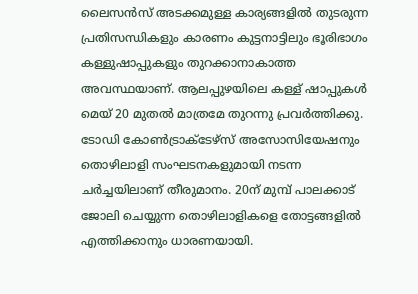ലൈസൻസ് അടക്കമുള്ള കാര്യങ്ങളിൽ തുടരുന്ന പ്രതിസന്ധികളും കാരണം കുട്ടനാട്ടിലും ഭൂരിഭാഗം കള്ളുഷാപ്പുകളും തുറക്കാനാകാത്ത അവസ്ഥയാണ്. ആലപ്പുഴയിലെ കള്ള് ഷാപ്പുകൾ മെയ് 20 മുതൽ മാത്രമേ തുറന്നു പ്രവർത്തിക്കു. ടോഡി കോൺട്രാക്ടേഴ്സ് അസോസിയേഷനും തൊഴിലാളി സംഘടനകളുമായി നടന്ന ചർച്ചയിലാണ് തീരുമാനം. 20ന് മുമ്പ് പാലക്കാട് ജോലി ചെയ്യുന്ന തൊഴിലാളികളെ തോട്ടങ്ങളിൽ എത്തിക്കാനും ധാരണയായി.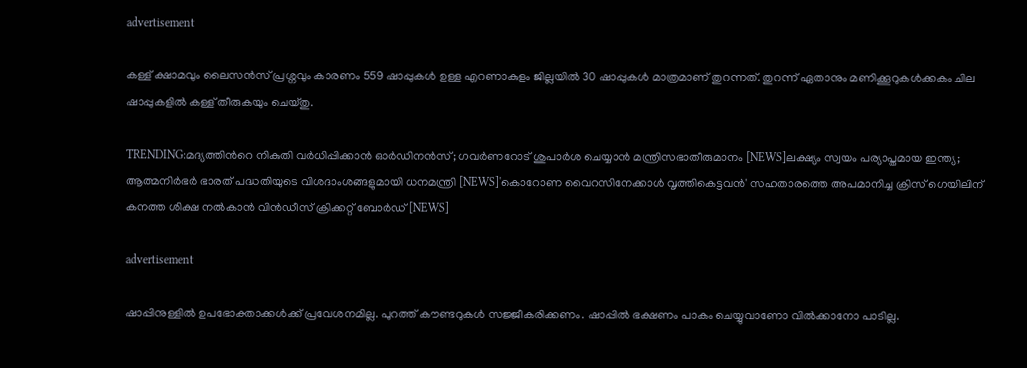advertisement

കള്ള് ക്ഷാമവും ലൈസൻസ് പ്രശ്നവും കാരണം 559 ഷാപ്പുകൾ ഉള്ള എറണാകുളം ജില്ലയിൽ 30 ഷാപ്പുകൾ മാത്രമാണ് തുറന്നത്. തുറന്ന് ഏതാനും മണിക്കൂറുകൾക്കകം ചില ഷാപ്പുകളിൽ കള്ള് തീരുകയും ചെയ്തു.

TRENDING:മദ്യത്തിന്‍റെ നികുതി വര്‍ധിപ്പിക്കാന്‍ ഓര്‍ഡിനന്‍സ്; ഗവര്‍ണറോട് ശുപാര്‍ശ ചെയ്യാന്‍ മന്ത്രിസഭാതീരുമാനം [NEWS]ലക്ഷ്യം സ്വയം പര്യാപ്തമായ ഇന്ത്യ; ആത്മനിര്‍ഭർ ഭാരത് പദ്ധതിയുടെ വിശദാംശങ്ങളുമായി ധനമന്ത്രി [NEWS]'കൊറോണ വൈറസിനേക്കാൾ വൃത്തികെട്ടവൻ' സഹതാരത്തെ അപമാനിച്ച ക്രിസ് ഗെയിലിന് കനത്ത ശിക്ഷ നൽകാൻ വിൻഡീസ് ക്രിക്കറ്റ് ബോർഡ് [NEWS]

advertisement

ഷാപ്പിനുള്ളില്‍ ഉപഭോക്താക്കൾക്ക് പ്രവേശനമില്ല. പുറത്ത് കൗണ്ടറുകള്‍ സജ്ജീകരിക്കണം. ഷാപ്പിൽ ഭക്ഷണം പാകം ചെയ്യുവാണോ വിൽക്കാനോ പാടില്ല.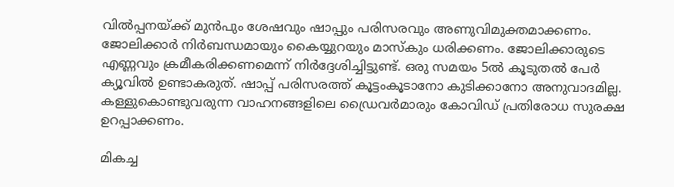വില്‍പ്പനയ്ക്ക് മുന്‍പും ശേഷവും ഷാപ്പും പരിസരവും അണുവിമുക്തമാക്കണം. ജോലിക്കാര്‍ നിര്‍ബന്ധമായും കൈയ്യുറയും മാസ്‌കും ധരിക്കണം. ജോലിക്കാരുടെ എണ്ണവും ക്രമീകരിക്കണമെന്ന് നിർദ്ദേശിച്ചിട്ടുണ്ട്. ഒരു സമയം 5ൽ കൂടുതൽ പേർ ക്യൂവില്‍ ഉണ്ടാകരുത്. ഷാപ്പ് പരിസരത്ത് കൂട്ടംകൂടാനോ കുടിക്കാനോ അനുവാദമില്ല. കള്ളുകൊണ്ടുവരുന്ന വാഹനങ്ങളിലെ ഡ്രൈവര്‍മാരും കോവിഡ് പ്രതിരോധ സുരക്ഷ ഉറപ്പാക്കണം.

മികച്ച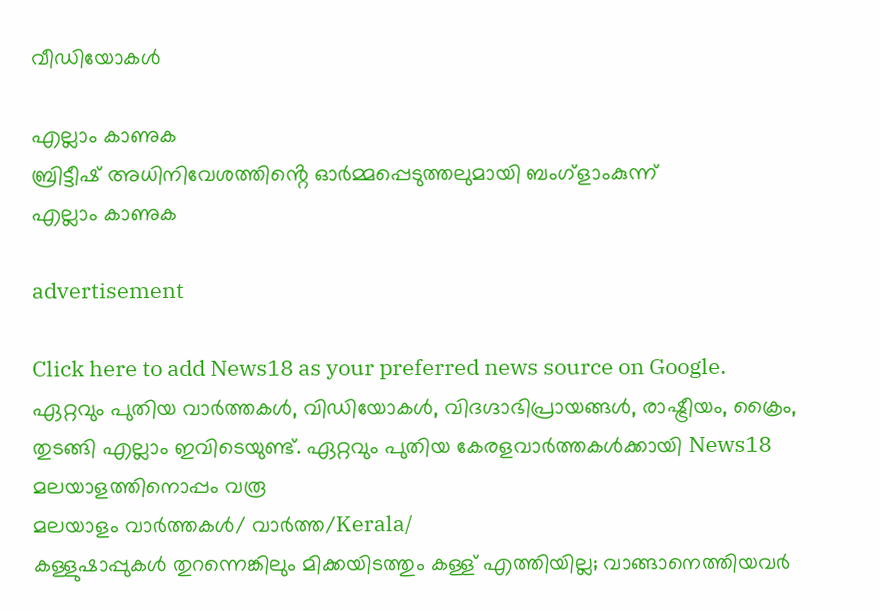വീഡിയോകൾ

എല്ലാം കാണുക
ബ്രിട്ടീഷ് അധിനിവേശത്തിൻ്റെ ഓർമ്മപ്പെടുത്തലുമായി ബംഗ്ളാംകുന്ന്
എല്ലാം കാണുക

advertisement

Click here to add News18 as your preferred news source on Google.
ഏറ്റവും പുതിയ വാർത്തകൾ, വിഡിയോകൾ, വിദഗ്ദാഭിപ്രായങ്ങൾ, രാഷ്ട്രീയം, ക്രൈം, തുടങ്ങി എല്ലാം ഇവിടെയുണ്ട്. ഏറ്റവും പുതിയ കേരളവാർത്തകൾക്കായി News18 മലയാളത്തിനൊപ്പം വരൂ
മലയാളം വാർത്തകൾ/ വാർത്ത/Kerala/
കള്ളുഷാപ്പുകൾ തുറന്നെങ്കിലും മിക്കയിടത്തും കള്ള് എത്തിയില്ല; വാങ്ങാനെത്തിയവർ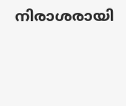നിരാശരായി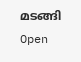മടങ്ങി
Open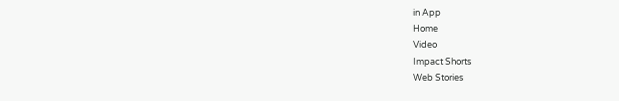in App
Home
Video
Impact Shorts
Web Stories